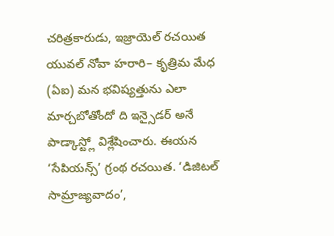చరిత్రకారుడు, ఇజ్రాయెల్ రచయిత యువల్ నోవా హరారి– కృత్రిమ మేధ (ఏఐ) మన భవిష్యత్తును ఎలా మార్చబోతోందో ది ఇన్సైడర్ అనే పాడ్కాస్ట్లో విశ్లేషించారు. ఈయన ‘సేపియన్స్’ గ్రంథ రచయిత. ‘డిజిటల్ సామ్రాజ్యవాదం’,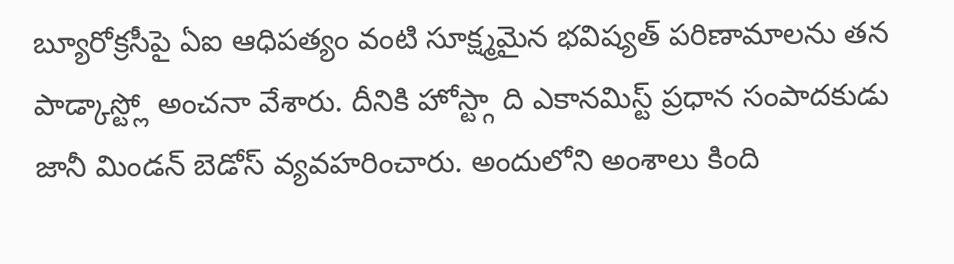బ్యూరోక్రసీపై ఏఐ ఆధిపత్యం వంటి సూక్ష్మమైన భవిష్యత్ పరిణామాలను తన పాడ్కాస్ట్లో అంచనా వేశారు. దీనికి హోస్ట్గా ది ఎకానమిస్ట్ ప్రధాన సంపాదకుడు జానీ మిండన్ బెడోస్ వ్యవహరించారు. అందులోని అంశాలు కింది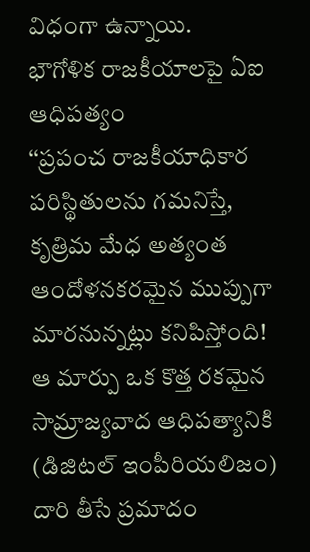విధంగా ఉన్నాయి.
భౌగోళిక రాజకీయాలపై ఏఐ ఆధిపత్యం
‘‘ప్రపంచ రాజకీయాధికార పరిస్థితులను గమనిస్తే, కృత్రిమ మేధ అత్యంత ఆందోళనకరమైన ముప్పుగా మారనున్నట్లు కనిపిస్తోంది! ఆ మార్పు ఒక కొత్త రకమైన సామ్రాజ్యవాద ఆధిపత్యానికి (డిజిటల్ ఇంపీరియలిజం) దారి తీసే ప్రమాదం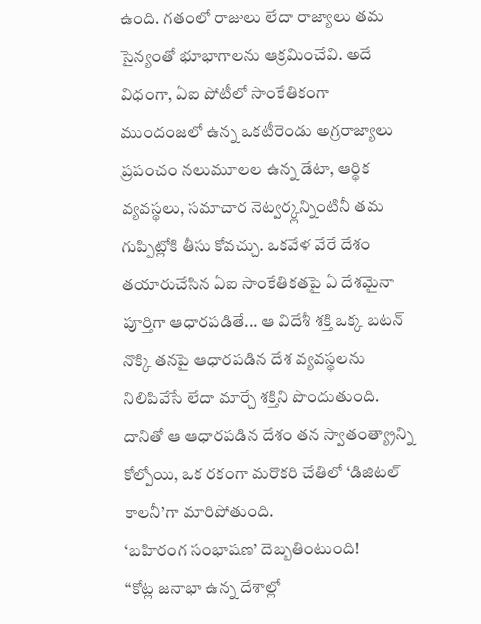ఉంది. గతంలో రాజులు లేదా రాజ్యాలు తమ సైన్యంతో భూభాగాలను ఆక్రమించేవి. అదే విధంగా, ఏఐ పోటీలో సాంకేతికంగా ముందంజలో ఉన్న ఒకటీరెండు అగ్రరాజ్యాలు ప్రపంచం నలుమూలల ఉన్న డేటా, ఆర్థిక వ్యవస్థలు, సమాచార నెట్వర్క్లన్నింటినీ తమ గుప్పిట్లోకి తీసు కోవచ్చు. ఒకవేళ వేరే దేశం తయారుచేసిన ఏఐ సాంకేతికతపై ఏ దేశమైనా పూర్తిగా ఆధారపడితే... ఆ విదేశీ శక్తి ఒక్క బటన్ నొక్కి తనపై ఆధారపడిన దేశ వ్యవస్థలను నిలిపివేసే లేదా మార్చే శక్తిని పొందుతుంది. దానితో ఆ ఆధారపడిన దేశం తన స్వాతంత్య్రాన్ని కోల్పోయి, ఒక రకంగా మరొకరి చేతిలో ‘డిజిటల్ కాలనీ’గా మారిపోతుంది.
‘బహిరంగ సంభాషణ’ దెబ్బతింటుంది!
‘‘కోట్ల జనాభా ఉన్న దేశాల్లో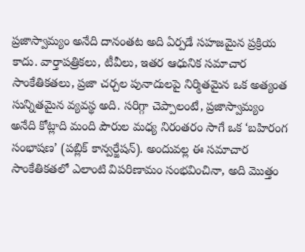ప్రజాస్వామ్యం అనేది దానంతట అది ఏర్పడే సహజమైన ప్రక్రియ కాదు. వార్తాపత్రికలు, టీవీలు, ఇతర ఆధునిక సమాచార సాంకేతికతలు, ప్రజా చర్చల పునాదులపై నిర్మితమైన ఒక అత్యంత సున్నితమైన వ్యవస్థ అది. సరిగ్గా చెప్పాలంటే, ప్రజాస్వామ్యం అనేది కోట్లాది మంది పౌరుల మధ్య నిరంతరం సాగే ఒక ‘బహిరంగ సంభాషణ’ (పబ్లిక్ కాన్వర్జేషన్). అందువల్ల ఈ సమాచార సాంకేతికతలో ఎలాంటి విపరిణామం సంభవించినా, అది మొత్తం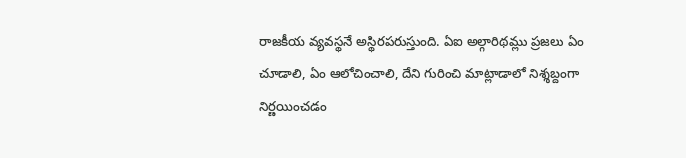రాజకీయ వ్యవస్థనే అస్థిరపరుస్తుంది. ఏఐ అల్గారిథమ్లు ప్రజలు ఏం చూడాలి, ఏం ఆలోచించాలి, దేని గురించి మాట్లాడాలో నిశ్శబ్దంగా నిర్ణయించడం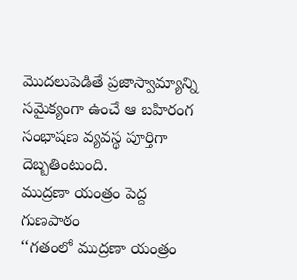మొదలుపెడితే ప్రజాస్వామ్యాన్ని సమైక్యంగా ఉంచే ఆ బహిరంగ సంభాషణ వ్యవస్థ పూర్తిగా దెబ్బతింటుంది.
ముద్రణా యంత్రం పెద్ద గుణపాఠం
‘‘గతంలో ముద్రణా యంత్రం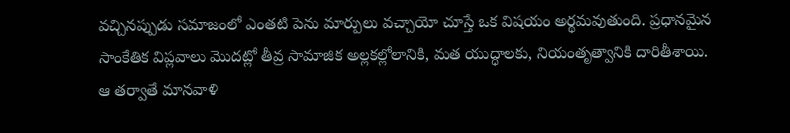వచ్చినప్పుడు సమాజంలో ఎంతటి పెను మార్పులు వచ్చాయో చూస్తే ఒక విషయం అర్థమవుతుంది. ప్రధానమైన సాంకేతిక విప్లవాలు మొదట్లో తీవ్ర సామాజిక అల్లకల్లోలానికి, మత యుద్ధాలకు, నియంతృత్వానికి దారితీశాయి. ఆ తర్వాతే మానవాళి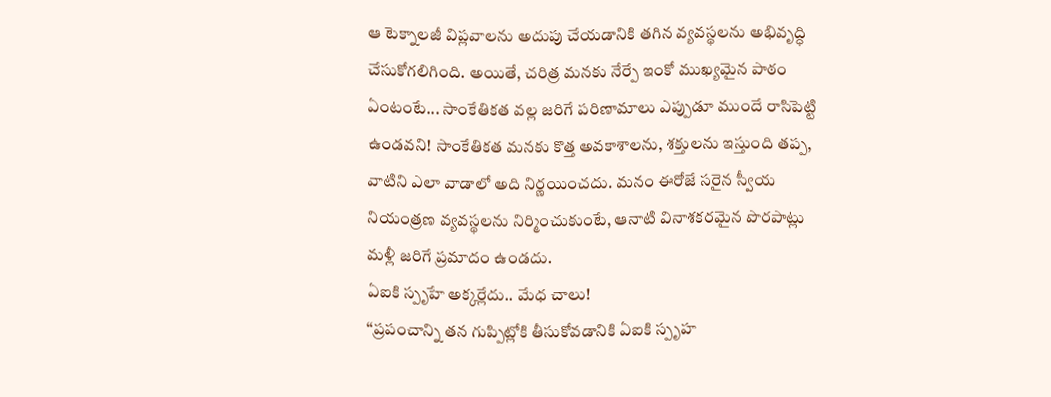ఆ టెక్నాలజీ విప్లవాలను అదుపు చేయడానికి తగిన వ్యవస్థలను అభివృద్ధి చేసుకోగలిగింది. అయితే, చరిత్ర మనకు నేర్పే ఇంకో ముఖ్యమైన పాఠం ఏంటంటే... సాంకేతికత వల్ల జరిగే పరిణామాలు ఎప్పుడూ ముందే రాసిపెట్టి ఉండవని! సాంకేతికత మనకు కొత్త అవకాశాలను, శక్తులను ఇస్తుంది తప్ప, వాటిని ఎలా వాడాలో అది నిర్ణయించదు. మనం ఈరోజే సరైన స్వీయ నియంత్రణ వ్యవస్థలను నిర్మించుకుంటే, ఆనాటి వినాశకరమైన పొరపాట్లు మళ్లీ జరిగే ప్రమాదం ఉండదు.
ఏఐకి స్పృహే అక్కర్లేదు.. మేధ చాలు!
‘‘ప్రపంచాన్ని తన గుప్పిట్లోకి తీసుకోవడానికి ఏఐకి స్పృహ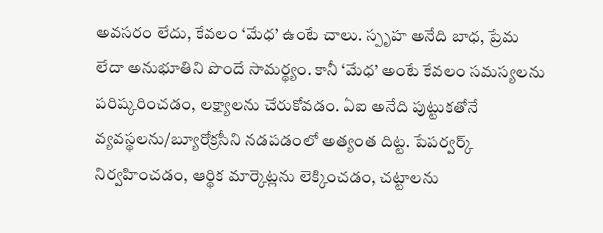అవసరం లేదు, కేవలం ‘మేధ’ ఉంటే చాలు. స్పృహ అనేది బాధ, ప్రేమ లేదా అనుభూతిని పొందే సామర్థ్యం. కానీ ‘మేధ’ అంటే కేవలం సమస్యలను పరిష్కరించడం, లక్ష్యాలను చేరుకోవడం. ఏఐ అనేది పుట్టుకతోనే వ్యవస్థలను/బ్యూరోక్రసీని నడపడంలో అత్యంత దిట్ట. పేపర్వర్క్ నిర్వహించడం, ఆర్థిక మార్కెట్లను లెక్కించడం, చట్టాలను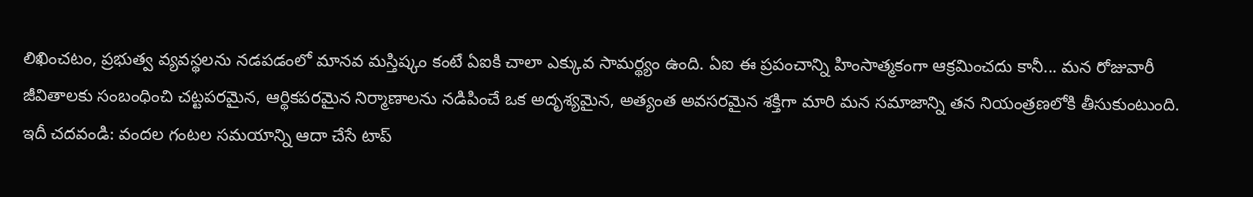లిఖించటం, ప్రభుత్వ వ్యవస్థలను నడపడంలో మానవ మస్తిష్కం కంటే ఏఐకి చాలా ఎక్కువ సామర్థ్యం ఉంది. ఏఐ ఈ ప్రపంచాన్ని హింసాత్మకంగా ఆక్రమించదు కానీ... మన రోజువారీ జీవితాలకు సంబంధించి చట్టపరమైన, ఆర్థికపరమైన నిర్మాణాలను నడిపించే ఒక అదృశ్యమైన, అత్యంత అవసరమైన శక్తిగా మారి మన సమాజాన్ని తన నియంత్రణలోకి తీసుకుంటుంది.
ఇదీ చదవండి: వందల గంటల సమయాన్ని ఆదా చేసే టాప్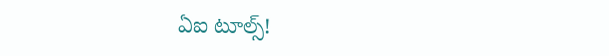ఏఐ టూల్స్!